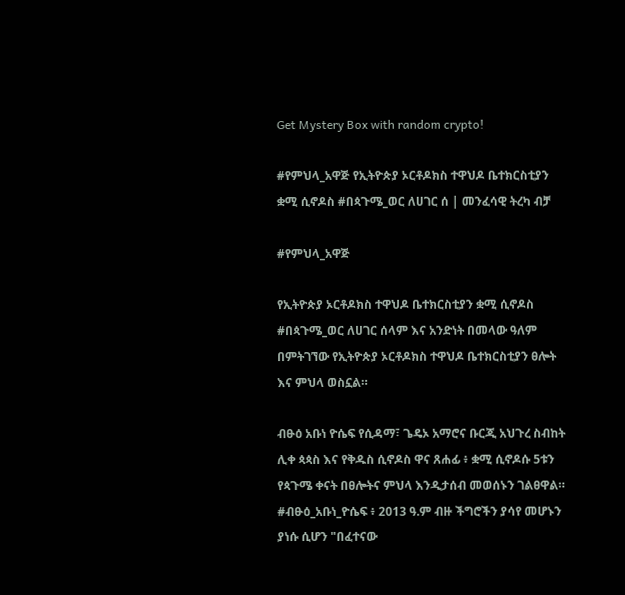Get Mystery Box with random crypto!

#የምህላ_አዋጅ የኢትዮጵያ ኦርቶዶክስ ተዋህዶ ቤተክርስቲያን ቋሚ ሲኖዶስ #በጳጉሜ_ወር ለሀገር ሰ | መንፈሳዊ ትረካ ብቻ

#የምህላ_አዋጅ

የኢትዮጵያ ኦርቶዶክስ ተዋህዶ ቤተክርስቲያን ቋሚ ሲኖዶስ #በጳጉሜ_ወር ለሀገር ሰላም እና አንድነት በመላው ዓለም በምትገኘው የኢትዮጵያ ኦርቶዶክስ ተዋህዶ ቤተክርስቲያን ፀሎት እና ምህላ ወስኗል።

ብፁዕ አቡነ ዮሴፍ የሲዳማ፣ ጌዴኦ አማሮና ቡርጂ አህጉረ ስብከት ሊቀ ጳጳስ እና የቅዱስ ሲኖዶስ ዋና ጸሐፊ ፥ ቋሚ ሲኖዶሱ 5ቱን የጳጉሜ ቀናት በፀሎትና ምህላ እንዲታሰብ መወሰኑን ገልፀዋል።
#ብፁዕ_አቡነ_ዮሴፍ ፥ 2013 ዓ.ም ብዙ ችግሮችን ያሳየ መሆኑን ያነሱ ሲሆን "በፈተናው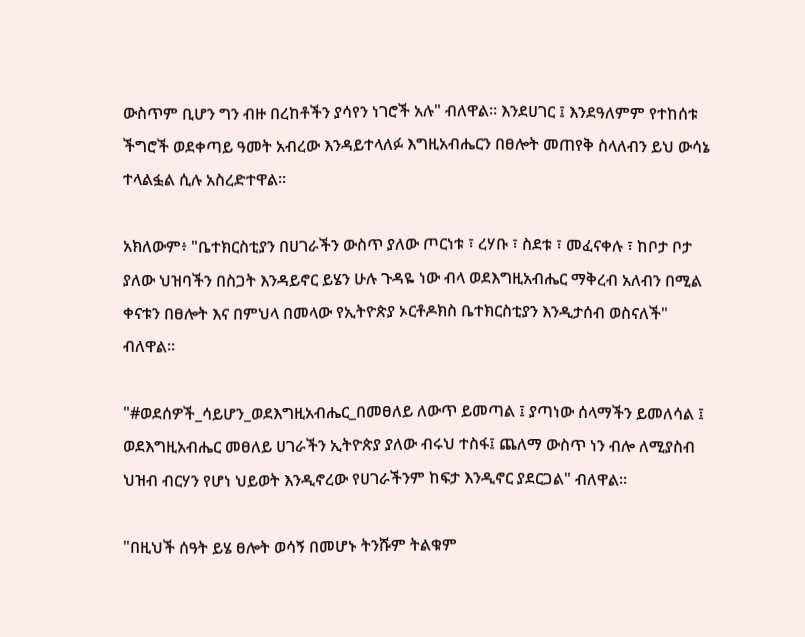ውስጥም ቢሆን ግን ብዙ በረከቶችን ያሳየን ነገሮች አሉ" ብለዋል። እንደሀገር ፤ እንደዓለምም የተከሰቱ ችግሮች ወደቀጣይ ዓመት አብረው እንዳይተላለፉ እግዚአብሔርን በፀሎት መጠየቅ ስላለብን ይህ ውሳኔ ተላልፏል ሲሉ አስረድተዋል።

አክለውም፥ "ቤተክርስቲያን በሀገራችን ውስጥ ያለው ጦርነቱ ፣ ረሃቡ ፣ ስደቱ ፣ መፈናቀሉ ፣ ከቦታ ቦታ ያለው ህዝባችን በስጋት እንዳይኖር ይሄን ሁሉ ጉዳዬ ነው ብላ ወደእግዚአብሔር ማቅረብ አለብን በሚል ቀናቱን በፀሎት እና በምህላ በመላው የኢትዮጵያ ኦርቶዶክስ ቤተክርስቲያን እንዲታሰብ ወስናለች" ብለዋል።

"#ወደሰዎች_ሳይሆን_ወደእግዚአብሔር_በመፀለይ ለውጥ ይመጣል ፤ ያጣነው ሰላማችን ይመለሳል ፤ ወደእግዚአብሔር መፀለይ ሀገራችን ኢትዮጵያ ያለው ብሩህ ተስፋ፤ ጨለማ ውስጥ ነን ብሎ ለሚያስብ ህዝብ ብርሃን የሆነ ህይወት እንዲኖረው የሀገራችንም ከፍታ እንዲኖር ያደርጋል" ብለዋል።

"በዚህች ሰዓት ይሄ ፀሎት ወሳኝ በመሆኑ ትንሹም ትልቁም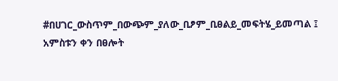#በሀገር_ውስጥም_በውጭም_ያለው_ቢፆም_ቢፀልይ_መፍትሄ_ይመጣል ፤ አምስቱን ቀን በፀሎት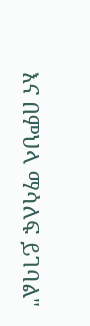እና በምህላ ማሳለፍ ይገባል"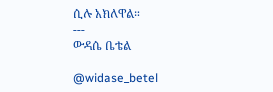ሲሉ አክለዋል።
---
ውዳሴ ቤቴል

@widase_betel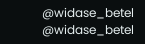@widase_betel
@widase_betel